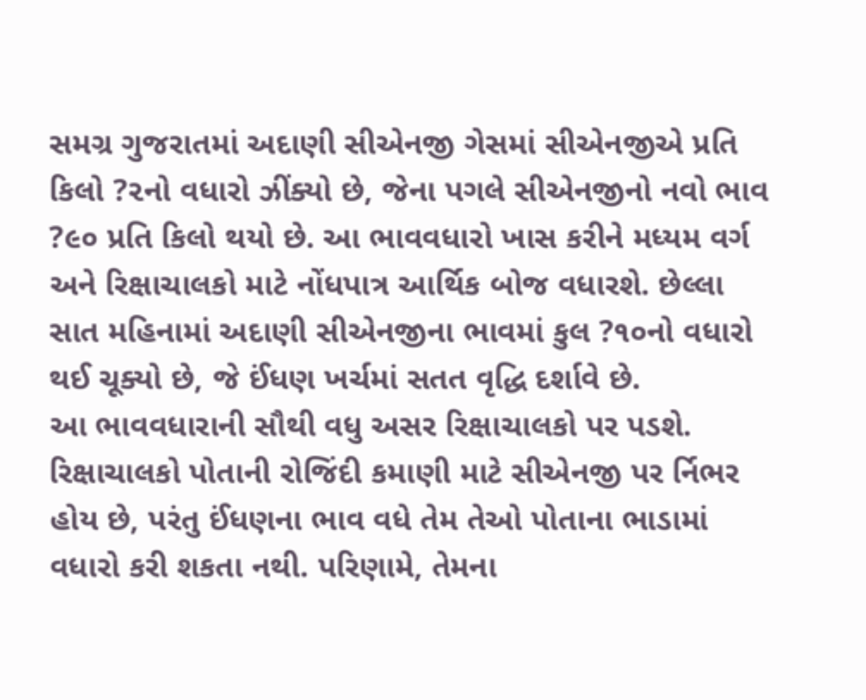સમગ્ર ગુજરાતમાં અદાણી સીએનજી ગેસમાં સીએનજીએ પ્રતિ કિલો ?૨નો વધારો ઝીંક્યો છે, જેના પગલે સીએનજીનો નવો ભાવ ?૯૦ પ્રતિ કિલો થયો છે. આ ભાવવધારો ખાસ કરીને મધ્યમ વર્ગ અને રિક્ષાચાલકો માટે નોંધપાત્ર આર્થિક બોજ વધારશે. છેલ્લા સાત મહિનામાં અદાણી સીએનજીના ભાવમાં કુલ ?૧૦નો વધારો થઈ ચૂક્યો છે, જે ઈંધણ ખર્ચમાં સતત વૃદ્ધિ દર્શાવે છે.
આ ભાવવધારાની સૌથી વધુ અસર રિક્ષાચાલકો પર પડશે. રિક્ષાચાલકો પોતાની રોજિંદી કમાણી માટે સીએનજી પર ર્નિભર હોય છે, પરંતુ ઈંધણના ભાવ વધે તેમ તેઓ પોતાના ભાડામાં વધારો કરી શકતા નથી. પરિણામે, તેમના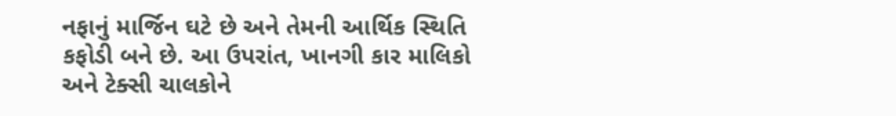નફાનું માર્જિન ઘટે છે અને તેમની આર્થિક સ્થિતિ કફોડી બને છે. આ ઉપરાંત, ખાનગી કાર માલિકો અને ટેક્સી ચાલકોને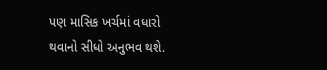પણ માસિક ખર્ચમાં વધારો થવાનો સીધો અનુભવ થશે.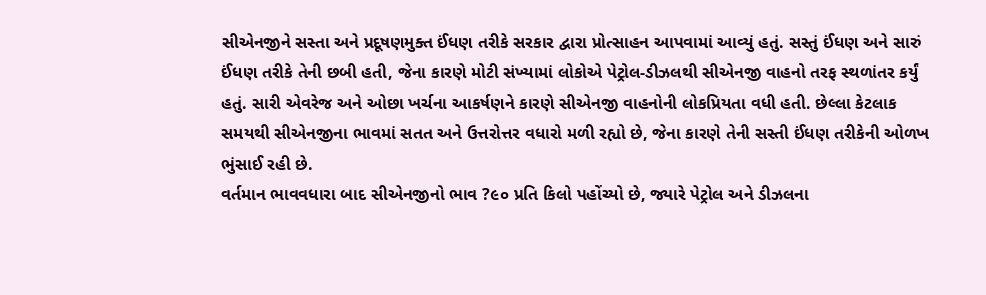સીએનજીને સસ્તા અને પ્રદૂષણમુક્ત ઈંધણ તરીકે સરકાર દ્વારા પ્રોત્સાહન આપવામાં આવ્યું હતું. સસ્તું ઈંધણ અને સારું ઈંધણ તરીકે તેની છબી હતી, જેના કારણે મોટી સંખ્યામાં લોકોએ પેટ્રોલ-ડીઝલથી સીએનજી વાહનો તરફ સ્થળાંતર કર્યું હતું. સારી એવરેજ અને ઓછા ખર્ચના આકર્ષણને કારણે સીએનજી વાહનોની લોકપ્રિયતા વધી હતી. છેલ્લા કેટલાક સમયથી સીએનજીના ભાવમાં સતત અને ઉત્તરોત્તર વધારો મળી રહ્યો છે, જેના કારણે તેની સસ્તી ઈંધણ તરીકેની ઓળખ ભુંસાઈ રહી છે.
વર્તમાન ભાવવધારા બાદ સીએનજીનો ભાવ ?૯૦ પ્રતિ કિલો પહોંચ્યો છે, જ્યારે પેટ્રોલ અને ડીઝલના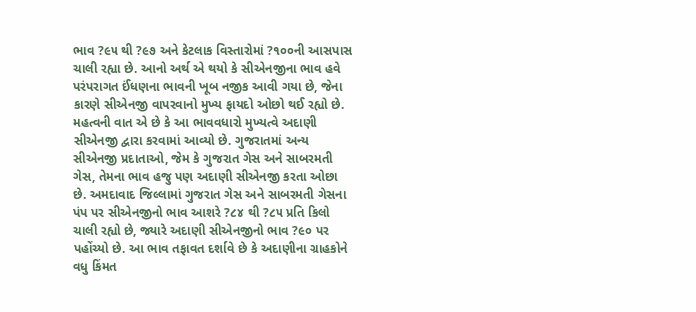ભાવ ?૯૫ થી ?૯૭ અને કેટલાક વિસ્તારોમાં ?૧૦૦ની આસપાસ ચાલી રહ્યા છે. આનો અર્થ એ થયો કે સીએનજીના ભાવ હવે પરંપરાગત ઈંધણના ભાવની ખૂબ નજીક આવી ગયા છે, જેના કારણે સીએનજી વાપરવાનો મુખ્ય ફાયદો ઓછો થઈ રહ્યો છે.
મહત્વની વાત એ છે કે આ ભાવવધારો મુખ્યત્વે અદાણી સીએનજી દ્વારા કરવામાં આવ્યો છે. ગુજરાતમાં અન્ય સીએનજી પ્રદાતાઓ, જેમ કે ગુજરાત ગેસ અને સાબરમતી ગેસ, તેમના ભાવ હજુ પણ અદાણી સીએનજી કરતા ઓછા છે. અમદાવાદ જિલ્લામાં ગુજરાત ગેસ અને સાબરમતી ગેસના પંપ પર સીએનજીનો ભાવ આશરે ?૮૪ થી ?૮૫ પ્રતિ કિલો ચાલી રહ્યો છે, જ્યારે અદાણી સીએનજીનો ભાવ ?૯૦ પર પહોંચ્યો છે. આ ભાવ તફાવત દર્શાવે છે કે અદાણીના ગ્રાહકોને વધુ કિંમત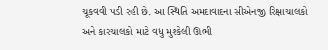ચૂકવવી પડી રહી છે. આ સ્થિતિ અમદાવાદના સીએનજી રિક્ષાચાલકો અને કારચાલકો માટે વધુ મુશ્કેલી ઊભી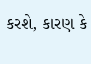કરશે, કારણ કે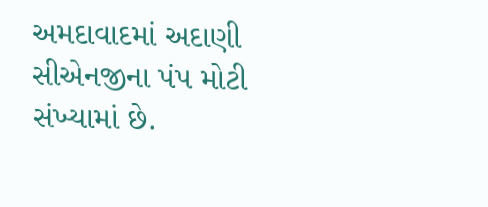અમદાવાદમાં અદાણી સીએનજીના પંપ મોટી સંખ્યામાં છે.